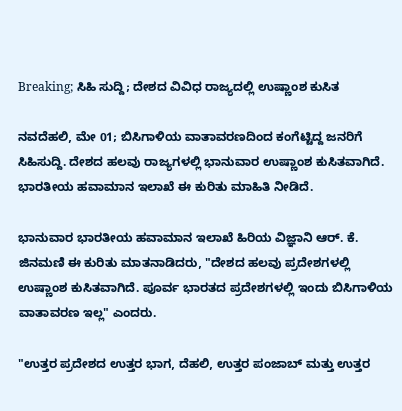Breaking; ಸಿಹಿ ಸುದ್ದಿ; ದೇಶದ ವಿವಿಧ ರಾಜ್ಯದಲ್ಲಿ ಉಷ್ಣಾಂಶ ಕುಸಿತ

ನವದೆಹಲಿ, ಮೇ 01; ಬಿಸಿಗಾಳಿಯ ವಾತಾವರಣದಿಂದ ಕಂಗೆಟ್ಟಿದ್ದ ಜನರಿಗೆ ಸಿಹಿಸುದ್ದಿ. ದೇಶದ ಹಲವು ರಾಜ್ಯಗಳಲ್ಲಿ ಭಾನುವಾರ ಉಷ್ಣಾಂಶ ಕುಸಿತವಾಗಿದೆ. ಭಾರತೀಯ ಹವಾಮಾನ ಇಲಾಖೆ ಈ ಕುರಿತು ಮಾಹಿತಿ ನೀಡಿದೆ.

ಭಾನುವಾರ ಭಾರತೀಯ ಹವಾಮಾನ ಇಲಾಖೆ ಹಿರಿಯ ವಿಜ್ಞಾನಿ ಆರ್. ಕೆ. ಜಿನಮಣಿ ಈ ಕುರಿತು ಮಾತನಾಡಿದರು, "ದೇಶದ ಹಲವು ಪ್ರದೇಶಗಳಲ್ಲಿ ಉಷ್ಣಾಂಶ ಕುಸಿತವಾಗಿದೆ. ಪೂರ್ವ ಭಾರತದ ಪ್ರದೇಶಗಳಲ್ಲಿ ಇಂದು ಬಿಸಿಗಾಳಿಯ ವಾತಾವರಣ ಇಲ್ಲ" ಎಂದರು.

"ಉತ್ತರ ಪ್ರದೇಶದ ಉತ್ತರ ಭಾಗ, ದೆಹಲಿ, ಉತ್ತರ ಪಂಜಾಬ್ ಮತ್ತು ಉತ್ತರ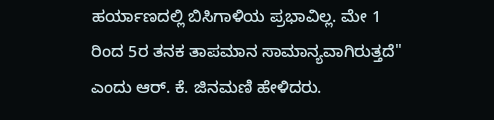ಹರ್ಯಾಣದಲ್ಲಿ ಬಿಸಿಗಾಳಿಯ ಪ್ರಭಾವಿಲ್ಲ. ಮೇ 1 ರಿಂದ 5ರ ತನಕ ತಾಪಮಾನ ಸಾಮಾನ್ಯವಾಗಿರುತ್ತದೆ" ಎಂದು ಆರ್. ಕೆ. ಜಿನಮಣಿ ಹೇಳಿದರು.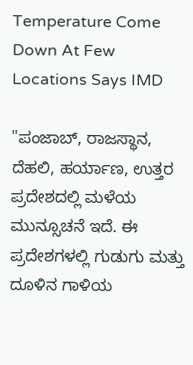Temperature Come Down At Few Locations Says IMD

"ಪಂಜಾಬ್, ರಾಜಸ್ಥಾನ, ದೆಹಲಿ, ಹರ್ಯಾಣ, ಉತ್ತರ ಪ್ರದೇಶದಲ್ಲಿ ಮಳೆಯ ಮುನ್ಸೂಚನೆ ಇದೆ. ಈ ಪ್ರದೇಶಗಳಲ್ಲಿ ಗುಡುಗು ಮತ್ತು ದೂಳಿನ ಗಾಳಿಯ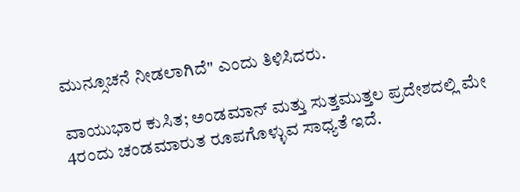ಮುನ್ಸೂಚನೆ ನೀಡಲಾಗಿದೆ" ಎಂದು ತಿಳಿಸಿದರು.

ವಾಯುಭಾರ ಕುಸಿತ; ಅಂಡಮಾನ್ ಮತ್ತು ಸುತ್ತಮುತ್ತಲ ಪ್ರದೇಶದಲ್ಲಿ ಮೇ 4ರಂದು ಚಂಡಮಾರುತ ರೂಪಗೊಳ್ಳುವ ಸಾಧ್ಯತೆ ಇದೆ.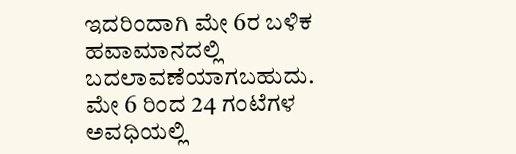ಇದರಿಂದಾಗಿ ಮೇ 6ರ ಬಳಿಕ ಹವಾಮಾನದಲ್ಲಿ ಬದಲಾವಣೆಯಾಗಬಹುದು. ಮೇ 6 ರಿಂದ 24 ಗಂಟೆಗಳ ಅವಧಿಯಲ್ಲಿ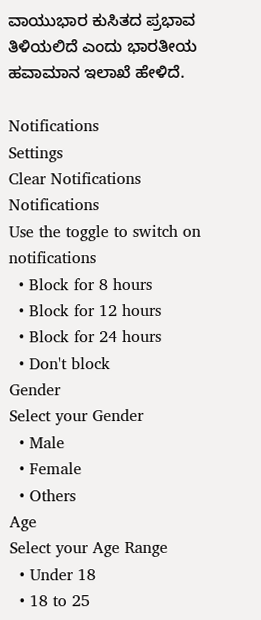ವಾಯುಭಾರ ಕುಸಿತದ ಪ್ರಭಾವ ತಿಳಿಯಲಿದೆ ಎಂದು ಭಾರತೀಯ ಹವಾಮಾನ ಇಲಾಖೆ ಹೇಳಿದೆ.

Notifications
Settings
Clear Notifications
Notifications
Use the toggle to switch on notifications
  • Block for 8 hours
  • Block for 12 hours
  • Block for 24 hours
  • Don't block
Gender
Select your Gender
  • Male
  • Female
  • Others
Age
Select your Age Range
  • Under 18
  • 18 to 25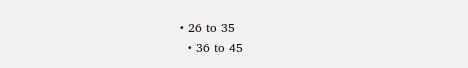• 26 to 35
  • 36 to 45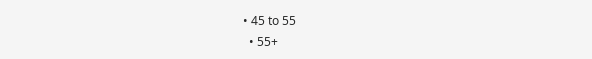• 45 to 55
  • 55+